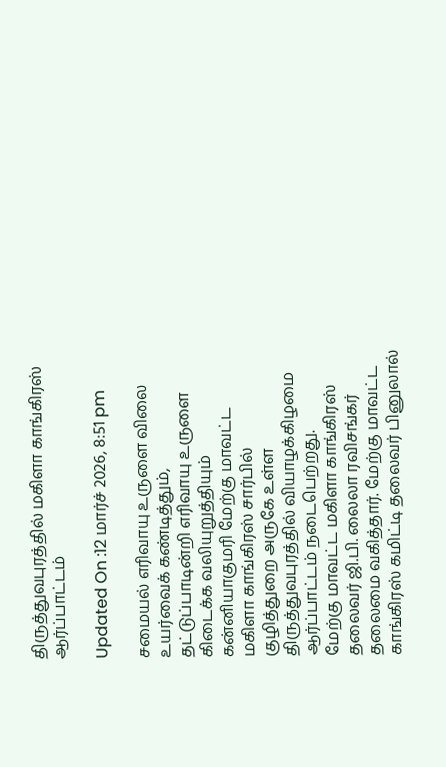திருத்துவபுரத்தில் மகிளா காங்கிரஸ் ஆர்ப்பாட்டம்

Updated On :12 மார்ச் 2026, 8:51 pm

சமையல் எரிவாயு உருளை விலை உயர்வைக் கண்டித்தும், தட்டுப்பாடின்றி எரிவாயு உருளை கிடைக்க வலியுறுத்தியும் கன்னியாகுமரி மேற்கு மாவட்ட மகிளா காங்கிரஸ் சார்பில் குழித்துறை அருகே உள்ள திருத்துவபுரத்தில் வியாழக்கிழமை ஆர்ப்பாட்டம் நடைபெற்றது.
மேற்கு மாவட்ட மகிளா காங்கிரஸ் தலைவர் ஜி.பி. லைலா ரவிசங்கர் தலைமை வகித்தார். மேற்கு மாவட்ட காங்கிரஸ் கமிட்டி தலைவர் பினுலால்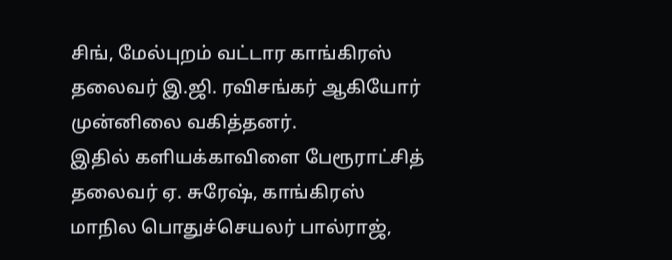சிங், மேல்புறம் வட்டார காங்கிரஸ் தலைவர் இ.ஜி. ரவிசங்கர் ஆகியோர் முன்னிலை வகித்தனர்.
இதில் களியக்காவிளை பேரூராட்சித் தலைவர் ஏ. சுரேஷ், காங்கிரஸ் மாநில பொதுச்செயலர் பால்ராஜ்,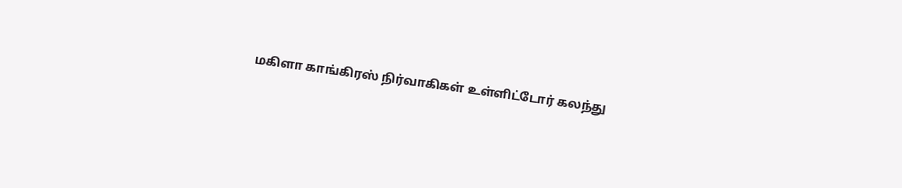மகிளா காங்கிரஸ் நிர்வாகிகள் உள்ளிட்டோர் கலந்து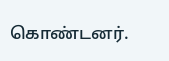கொண்டனர்.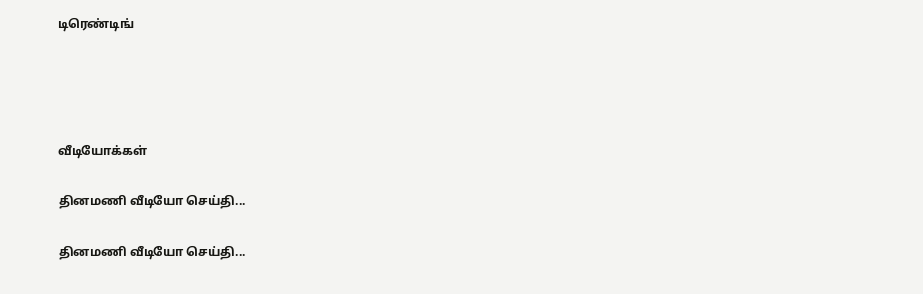டிரெண்டிங்




வீடியோக்கள்

தினமணி வீடியோ செய்தி...

தினமணி வீடியோ செய்தி...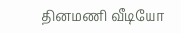தினமணி வீடியோ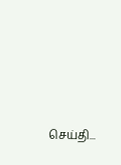செய்தி...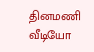தினமணி வீடியோ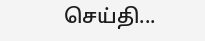செய்தி...